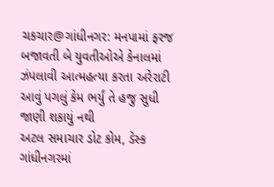ચકચાર@ગાંધીનગર: મનપામાં ફરજ બજાવતી બે યુવતીઓએ કેનાલમાં ઝંપલાવી આત્મહત્યા કરતા અરેરાટી
આવું પગલું કેમ ભર્યું તે હજુ સુધી જાણી શકાયું નથી
અટલ સમાચાર ડોટ કોમ, ડેસ્ક
ગાંધીનગરમાં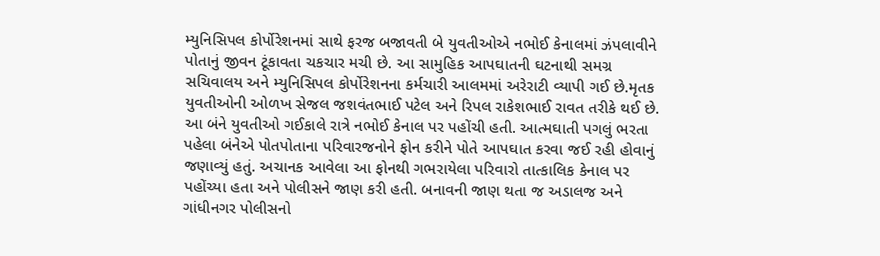મ્યુનિસિપલ કોર્પોરેશનમાં સાથે ફરજ બજાવતી બે યુવતીઓએ નભોઈ કેનાલમાં ઝંપલાવીને પોતાનું જીવન ટૂંકાવતા ચકચાર મચી છે. આ સામુહિક આપઘાતની ઘટનાથી સમગ્ર સચિવાલય અને મ્યુનિસિપલ કોર્પોરેશનના કર્મચારી આલમમાં અરેરાટી વ્યાપી ગઈ છે.મૃતક યુવતીઓની ઓળખ સેજલ જશવંતભાઈ પટેલ અને રિપલ રાકેશભાઈ રાવત તરીકે થઈ છે. આ બંને યુવતીઓ ગઈકાલે રાત્રે નભોઈ કેનાલ પર પહોંચી હતી. આત્મઘાતી પગલું ભરતા પહેલા બંનેએ પોતપોતાના પરિવારજનોને ફોન કરીને પોતે આપઘાત કરવા જઈ રહી હોવાનું જણાવ્યું હતું. અચાનક આવેલા આ ફોનથી ગભરાયેલા પરિવારો તાત્કાલિક કેનાલ પર પહોંચ્યા હતા અને પોલીસને જાણ કરી હતી. બનાવની જાણ થતા જ અડાલજ અને ગાંધીનગર પોલીસનો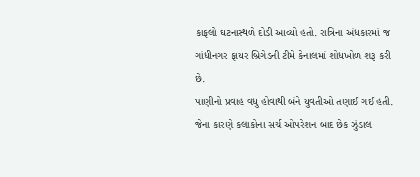કાફલો ઘટનાસ્થળે દોડી આવ્યો હતો. રાત્રિના અંધકારમાં જ ગાંધીનગર ફાયર બ્રિગેડની ટીમે કેનાલમાં શોધખોળ શરૂ કરી છે.
પાણીનો પ્રવાહ વધુ હોવાથી બંને યુવતીઓ તણાઈ ગઈ હતી. જેના કારણે કલાકોના સર્ચ ઓપરેશન બાદ છેક ઝુંડાલ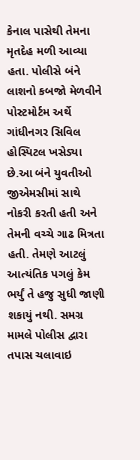કેનાલ પાસેથી તેમના મૃતદેહ મળી આવ્યા હતા. પોલીસે બંને લાશનો કબજો મેળવીને પોસ્ટમોર્ટમ અર્થે ગાંધીનગર સિવિલ હોસ્પિટલ ખસેડ્યા છે.આ બંને યુવતીઓ જીએમસીમાં સાથે નોકરી કરતી હતી અને તેમની વચ્ચે ગાઢ મિત્રતા હતી. તેમણે આટલું આત્યંતિક પગલું કેમ ભર્યું તે હજુ સુધી જાણી શકાયું નથી. સમગ્ર મામલે પોલીસ દ્વારા તપાસ ચલાવાઇ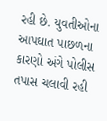રહી છે. યુવતીઓના આપઘાત પાછળના કારણો અંગે પોલીસ તપાસ ચલાવી રહી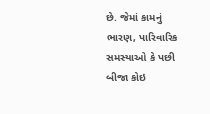છે. જેમાં કામનું ભારણ, પારિવારિક સમસ્યાઓ કે પછી બીજા કોઇ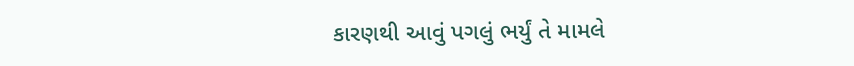કારણથી આવું પગલું ભર્યું તે મામલે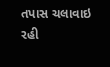તપાસ ચલાવાઇ રહી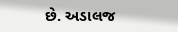છે. અડાલજ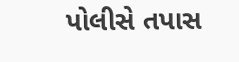પોલીસે તપાસ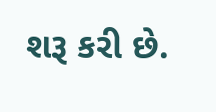શરૂ કરી છે.